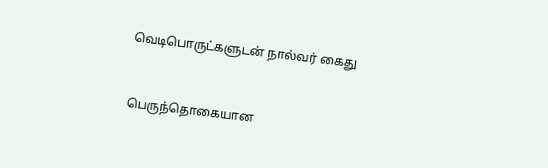வெடிபொருட்களுடன் நால்வர் கைது


பெருந்தொகையான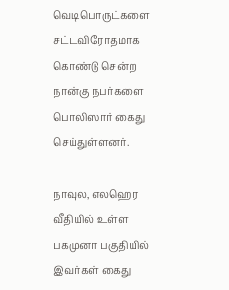வெடிபொருட்களை சட்டவிரோதமாக கொண்டு சென்ற நான்கு நபர்களை பொலிஸார் கைது செய்துள்ளனர்.

நாவுல, எலஹெர வீதியில் உள்ள பகமுனா பகுதியில் இவர்கள் கைது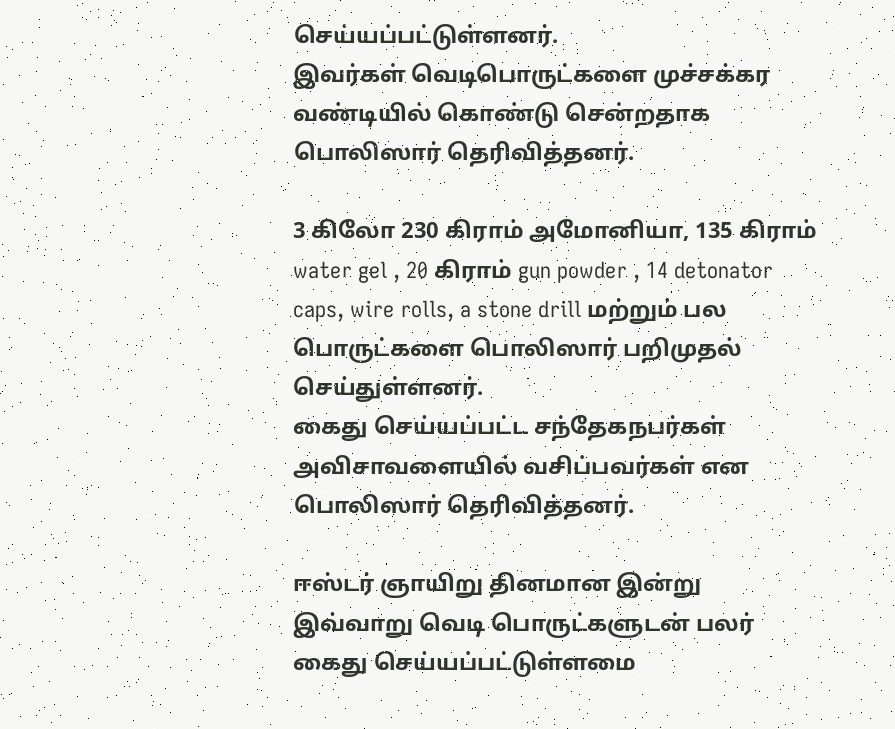செய்யப்பட்டுள்ளனர்.
இவர்கள் வெடிபொருட்களை முச்சக்கர வண்டியில் கொண்டு சென்றதாக பொலிஸார் தெரிவித்தனர்.

3 கிலோ 230 கிராம் அமோனியா, 135 கிராம் water gel , 20 கிராம் gun powder , 14 detonator caps, wire rolls, a stone drill மற்றும் பல பொருட்களை பொலிஸார் பறிமுதல் செய்துள்ளனர்.
கைது செய்யப்பட்ட சந்தேகநபர்கள் அவிசாவளையில் வசிப்பவர்கள் என பொலிஸார் தெரிவித்தனர்.

ஈஸ்டர் ஞாயிறு தினமான இன்று இவ்வாறு வெடி பொருட்களுடன் பலர் கைது செய்யப்பட்டுள்ளமை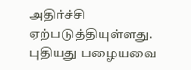அதிர்ச்சி ஏற்படுத்தியுள்ளது.
புதியது பழையவை